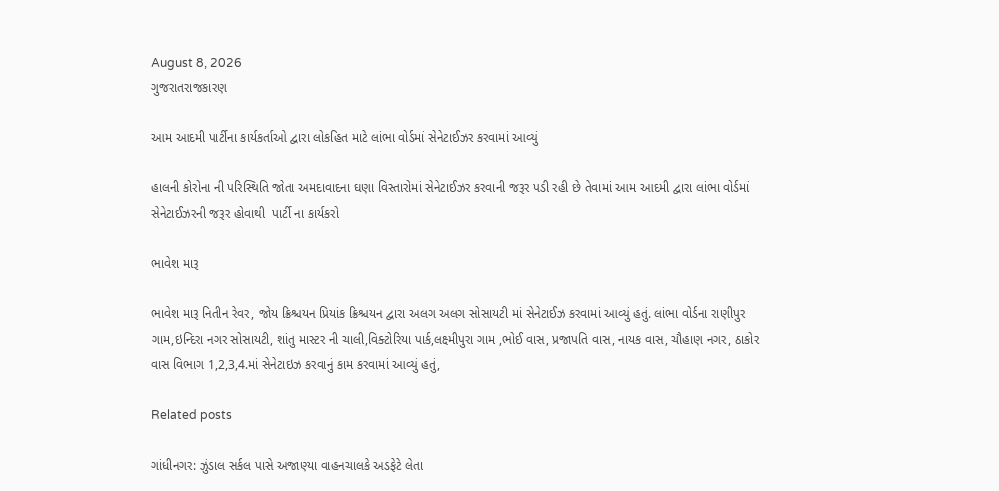August 8, 2026
ગુજરાતરાજકારણ

આમ આદમી પાર્ટીના કાર્યકર્તાઓ દ્વારા લોકહિત માટે લાંભા વોર્ડમાં સેનેટાઈઝર કરવામાં આવ્યું

હાલની કોરોના ની પરિસ્થિતિ જોતા અમદાવાદના ઘણા વિસ્તારોમાં સેનેટાઈઝર કરવાની જરૂર પડી રહી છે તેવામાં આમ આદમી દ્વારા લાંભા વોર્ડમાં સેનેટાઈઝરની જરૂર હોવાથી  પાર્ટી ના કાર્યકરો

ભાવેશ મારૂ

ભાવેશ મારૂ નિતીન રેવર, જોય ક્રિશ્ચયન પ્રિયાંક ક્રિશ્ચયન દ્વારા અલગ અલગ સોસાયટી માં સેનેટાઈઝ કરવામાં આવ્યું હતું. લાંભા વોર્ડના રાણીપુર ગામ,ઇન્દિરા નગર સોસાયટી, શાંતુ માસ્ટર ની ચાલી,વિક્ટોરિયા પાર્ક,લક્ષ્મીપુરા ગામ ,ભોઈ વાસ, પ્રજાપતિ વાસ, નાયક વાસ, ચૌહાણ નગર, ઠાકોર વાસ વિભાગ 1,2,3,4.માં સેનેટાઇઝ કરવાનું કામ કરવામાં આવ્યું હતું,

Related posts

ગાંધીનગર: ઝુંડાલ સર્કલ પાસે અજાણ્યા વાહનચાલકે અડફેટે લેતા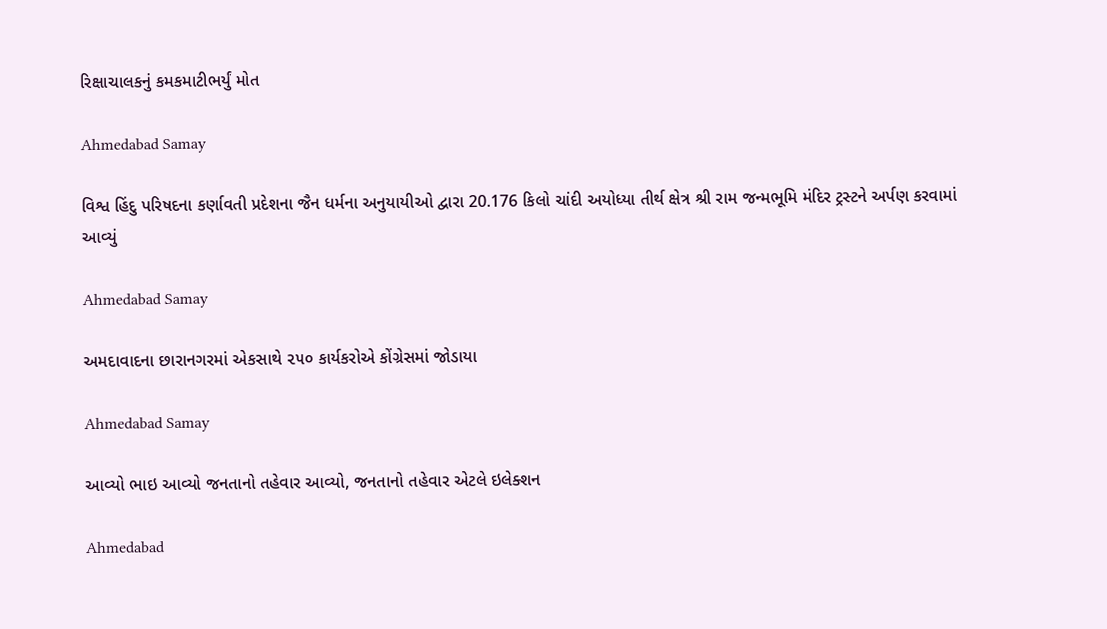રિક્ષાચાલકનું કમકમાટીભર્યું મોત

Ahmedabad Samay

વિશ્વ હિંદુ પરિષદના કર્ણાવતી પ્રદેશના જૈન ધર્મના અનુયાયીઓ દ્વારા 20.176 કિલો ચાંદી અયોધ્યા તીર્થ ક્ષેત્ર શ્રી રામ જન્મભૂમિ મંદિર ટ્રસ્ટને અર્પણ કરવામાં આવ્યું

Ahmedabad Samay

અમદાવાદના છારાનગરમાં એકસાથે ૨૫૦ કાર્યકરોએ કોંગ્રેસમાં જોડાયા

Ahmedabad Samay

આવ્યો ભાઇ આવ્યો જનતાનો તહેવાર આવ્યો, જનતાનો તહેવાર એટલે ઇલેક્શન

Ahmedabad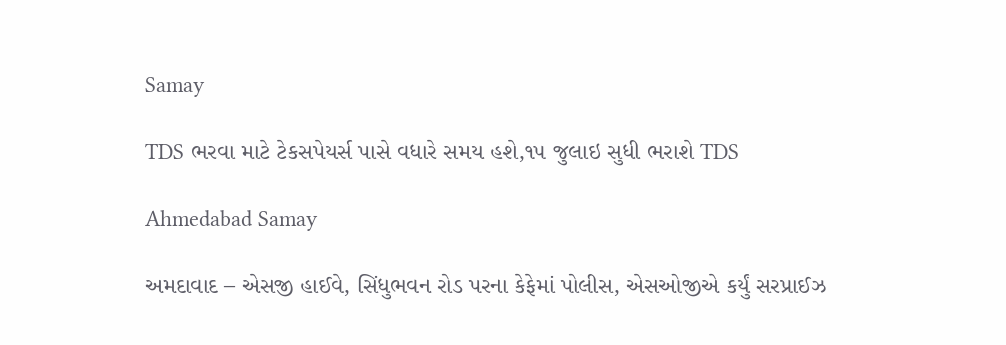Samay

TDS ભરવા માટે ટેકસપેયર્સ પાસે વધારે સમય હશે,૧૫ જુલાઇ સુધી ભરાશે TDS

Ahmedabad Samay

અમદાવાદ – એસજી હાઈવે, સિંધુભવન રોડ પરના કેફેમાં પોલીસ, એસઓજીએ કર્યું સરપ્રાઈઝ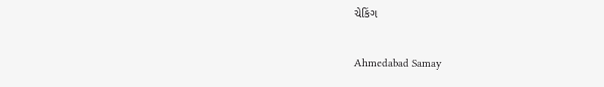ચેકિંગ

Ahmedabad Samay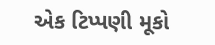એક ટિપ્પણી મૂકો